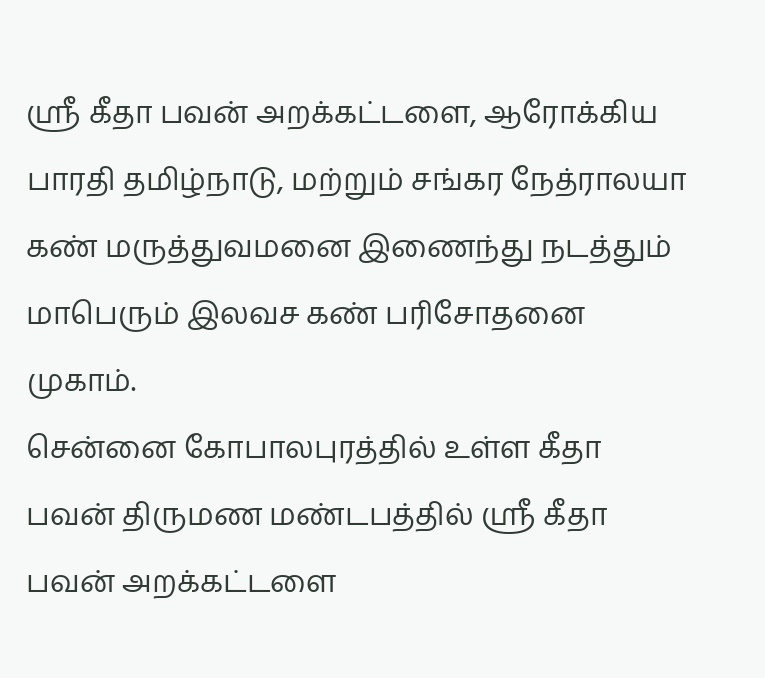ஸ்ரீ கீதா பவன் அறக்கட்டளை, ஆரோக்கிய பாரதி தமிழ்நாடு, மற்றும் சங்கர நேத்ராலயா கண் மருத்துவமனை இணைந்து நடத்தும் மாபெரும் இலவச கண் பரிசோதனை முகாம்.
சென்னை கோபாலபுரத்தில் உள்ள கீதா பவன் திருமண மண்டபத்தில் ஸ்ரீ கீதா பவன் அறக்கட்டளை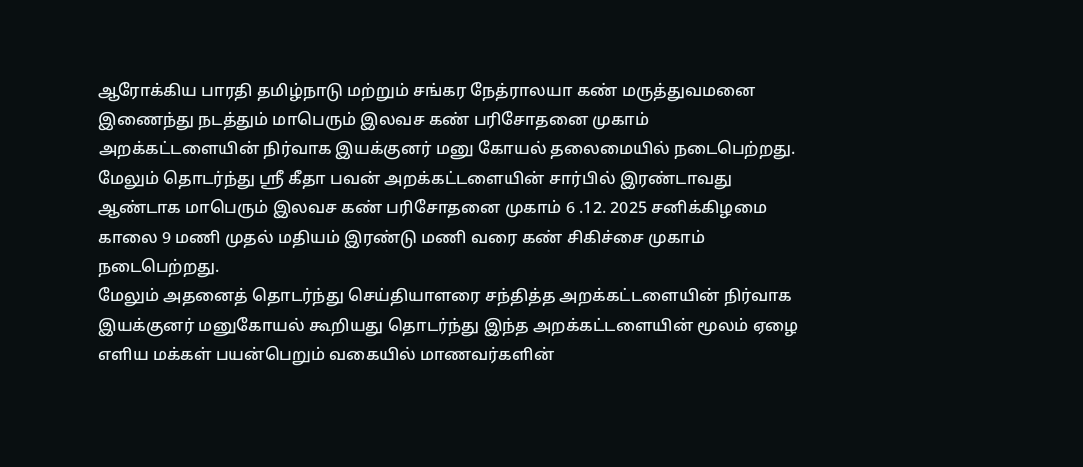ஆரோக்கிய பாரதி தமிழ்நாடு மற்றும் சங்கர நேத்ராலயா கண் மருத்துவமனை இணைந்து நடத்தும் மாபெரும் இலவச கண் பரிசோதனை முகாம் அறக்கட்டளையின் நிர்வாக இயக்குனர் மனு கோயல் தலைமையில் நடைபெற்றது.
மேலும் தொடர்ந்து ஸ்ரீ கீதா பவன் அறக்கட்டளையின் சார்பில் இரண்டாவது ஆண்டாக மாபெரும் இலவச கண் பரிசோதனை முகாம் 6 .12. 2025 சனிக்கிழமை காலை 9 மணி முதல் மதியம் இரண்டு மணி வரை கண் சிகிச்சை முகாம் நடைபெற்றது.
மேலும் அதனைத் தொடர்ந்து செய்தியாளரை சந்தித்த அறக்கட்டளையின் நிர்வாக இயக்குனர் மனுகோயல் கூறியது தொடர்ந்து இந்த அறக்கட்டளையின் மூலம் ஏழை எளிய மக்கள் பயன்பெறும் வகையில் மாணவர்களின்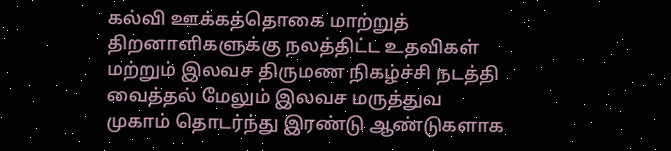கல்வி ஊக்கத்தொகை மாற்றுத் திறனாளிகளுக்கு நலத்திட்ட உதவிகள் மற்றும் இலவச திருமண நிகழ்ச்சி நடத்தி வைத்தல் மேலும் இலவச மருத்துவ முகாம் தொடர்ந்து இரண்டு ஆண்டுகளாக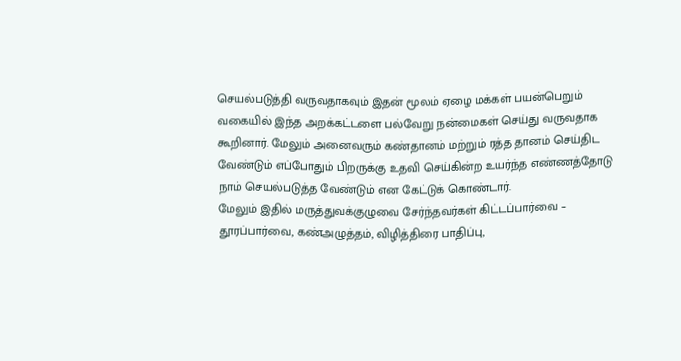செயல்படுத்தி வருவதாகவும் இதன் மூலம் ஏழை மக்கள் பயன்பெறும் வகையில் இந்த அறக்கட்டளை பல்வேறு நன்மைகள் செய்து வருவதாக கூறினார். மேலும் அனைவரும் கண்தானம் மற்றும் ரத்த தானம் செய்திட வேண்டும் எப்போதும் பிறருக்கு உதவி செய்கின்ற உயர்ந்த எண்ணத்தோடு நாம் செயல்படுத்த வேண்டும் என கேட்டுக் கொண்டார்.
மேலும் இதில் மருத்துவக்குழுவை சேர்ந்தவர்கள் கிட்டப்பார்வை – தூரப்பார்வை, கண்அழுத்தம், விழித்திரை பாதிப்பு,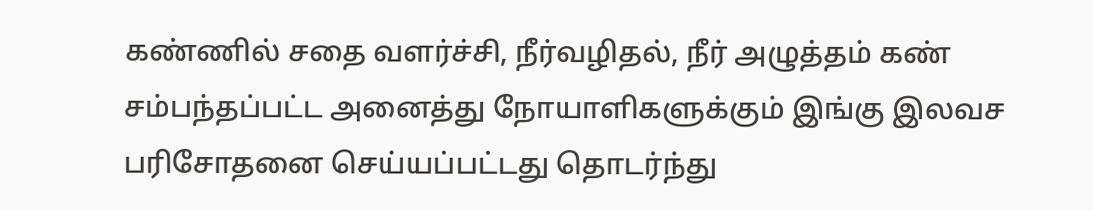கண்ணில் சதை வளர்ச்சி, நீர்வழிதல், நீர் அழுத்தம் கண் சம்பந்தப்பட்ட அனைத்து நோயாளிகளுக்கும் இங்கு இலவச பரிசோதனை செய்யப்பட்டது தொடர்ந்து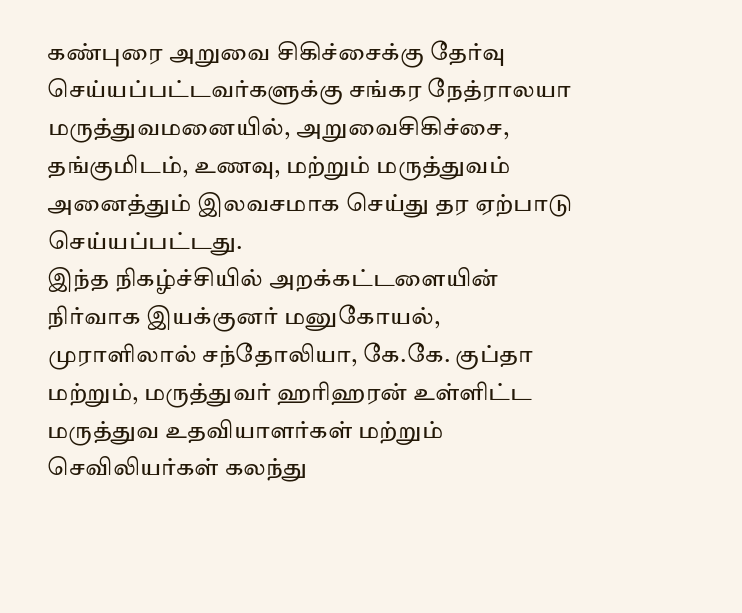கண்புரை அறுவை சிகிச்சைக்கு தேர்வு செய்யப்பட்டவர்களுக்கு சங்கர நேத்ராலயா மருத்துவமனையில், அறுவைசிகிச்சை, தங்குமிடம், உணவு, மற்றும் மருத்துவம் அனைத்தும் இலவசமாக செய்து தர ஏற்பாடு செய்யப்பட்டது.
இந்த நிகழ்ச்சியில் அறக்கட்டளையின் நிர்வாக இயக்குனர் மனுகோயல், முராளிலால் சந்தோலியா, கே.கே. குப்தா மற்றும், மருத்துவர் ஹரிஹரன் உள்ளிட்ட மருத்துவ உதவியாளர்கள் மற்றும் செவிலியர்கள் கலந்து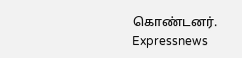கொண்டனர்.
Expressnews